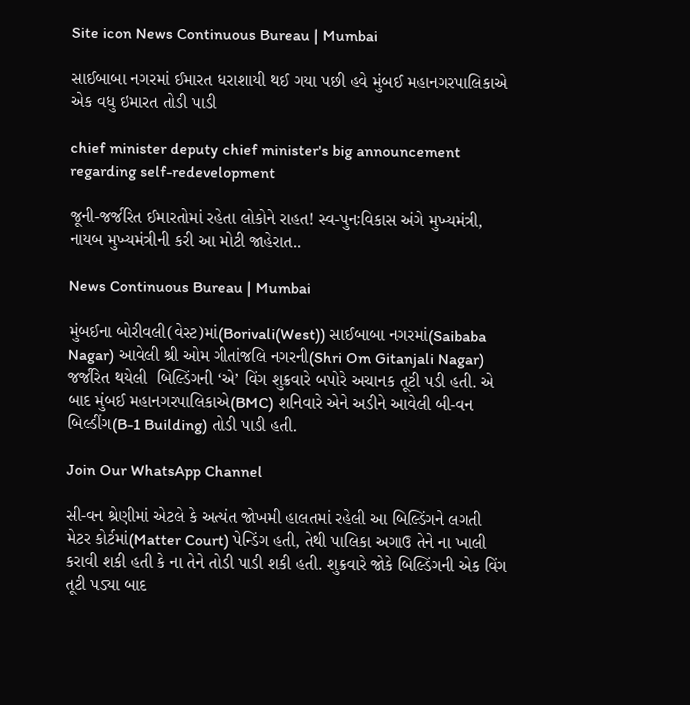Site icon News Continuous Bureau | Mumbai

સાઈબાબા નગરમાં ઈમારત ધરાશાયી થઈ ગયા પછી હવે મુંબઈ મહાનગરપાલિકાએ એક વધુ ઇમારત તોડી પાડી

chief minister deputy chief minister's big announcement regarding self-redevelopment

જૂની-જર્જરિત ઈમારતોમાં રહેતા લોકોને રાહત! સ્વ-પુનઃવિકાસ અંગે મુખ્યમંત્રી, નાયબ મુખ્યમંત્રીની કરી આ મોટી જાહેરાત..

News Continuous Bureau | Mumbai

મુંબઈના બોરીવલી(વેસ્ટ)માં(Borivali(West)) સાઈબાબા નગરમાં(Saibaba Nagar) આવેલી શ્રી ઓમ ગીતાંજલિ નગરની(Shri Om Gitanjali Nagar) જર્જરિત થયેલી  બિલ્ડિંગની ‘એ’ વિંગ શુક્રવારે બપોરે અચાનક તૂટી પડી હતી. એ બાદ મુંબઈ મહાનગરપાલિકાએ(BMC) શનિવારે એને અડીને આવેલી બી-વન બિલ્ડીંગ(B-1 Building) તોડી પાડી હતી.

Join Our WhatsApp Channel

સી-વન શ્રેણીમાં એટલે કે અત્યંત જોખમી હાલતમાં રહેલી આ બિલ્ડિંગને લગતી મેટર કોર્ટમાં(Matter Court) પેન્ડિંગ હતી, તેથી પાલિકા અગાઉ તેને ના ખાલી કરાવી શકી હતી કે ના તેને તોડી પાડી શકી હતી. શુક્રવારે જોકે બિલ્ડિંગની એક વિંગ તૂટી પડ્યા બાદ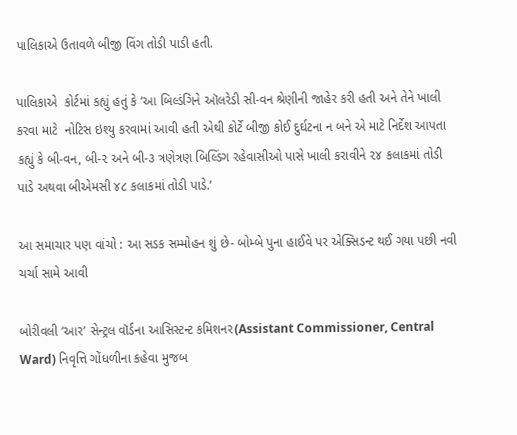પાલિકાએ ઉતાવળે બીજી વિંગ તોડી પાડી હતી.

પાલિકાએ  કોર્ટમાં કહ્યું હતું કે ‘આ બિલ્ડંગિને ઑલરેડી સી-વન શ્રેણીની જાહેર કરી હતી અને તેને ખાલી કરવા માટે  નોટિસ ઇશ્યુ કરવામાં આવી હતી એથી કોર્ટે બીજી કોઈ દુર્ઘટના ન બને એ માટે નિર્દેશ આપતા કહ્યું કે બી-વન, બી-૨ અને બી-૩ ત્રણેત્રણ બિલ્ડિંગ રહેવાસીઓ પાસે ખાલી કરાવીને ૨૪ કલાકમાં તોડી પાડે અથવા બીએમસી ૪૮ કલાકમાં તોડી પાડે.’

આ સમાચાર પણ વાંચો : આ સડક સમ્મોહન શું છે- બોમ્બે પુના હાઈવે પર એક્સિડન્ટ થઈ ગયા પછી નવી ચર્ચા સામે આવી

બોરીવલી ‘આર’ સેન્ટ્રલ વૉર્ડના આસિસ્ટન્ટ કમિશનર(Assistant Commissioner, Central Ward) નિવૃત્તિ ગોંધળીના કહેવા મુજબ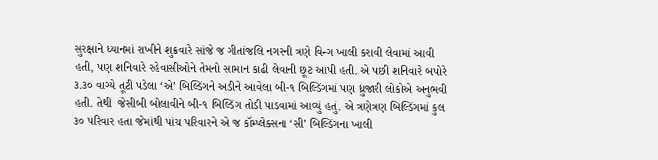સુરક્ષાને ધ્યાનમાં રાખીને શુક્રવારે સાંજે જ ગીતાંજલિ નગરની ત્રણે વિન્ગ ખાલી કરાવી લેવામાં આવી હતી, પણ શનિવારે રહેવાસીઓને તેમનો સામાન કાઢી લેવાની છૂટ આપી હતી. એ પછી શનિવારે બપોરે ૩.૩૦ વાગ્યે તૂટી પડેલા ‘એ’ બિલ્ડિંગને અડીને આવેલા બી-૧ બિલ્ડિંગમાં પણ ધ્રુજારી લોકોએ અનુભવી હતી. તેથી  જેસીબી બોલાવીને બી-૧ બિલ્ડિંગ તોડી પાડવામાં આવ્યું હતું. એ ત્રણેત્રણ બિલ્ડિંગમાં કુલ ૩૦ પરિવાર હતા જેમાંથી પાંચ પરિવારને એ જ કૉમ્પ્લેક્સના ‘સી’ બિલ્ડિંગના ખાલી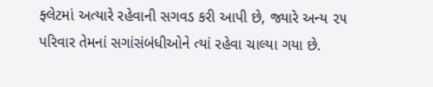ફ્લેટમાં અત્યારે રહેવાની સગવડ કરી આપી છે, જ્યારે અન્ય ૨૫ પરિવાર તેમનાં સગાંસંબંધીઓને ત્યાં રહેવા ચાલ્યા ગયા છે.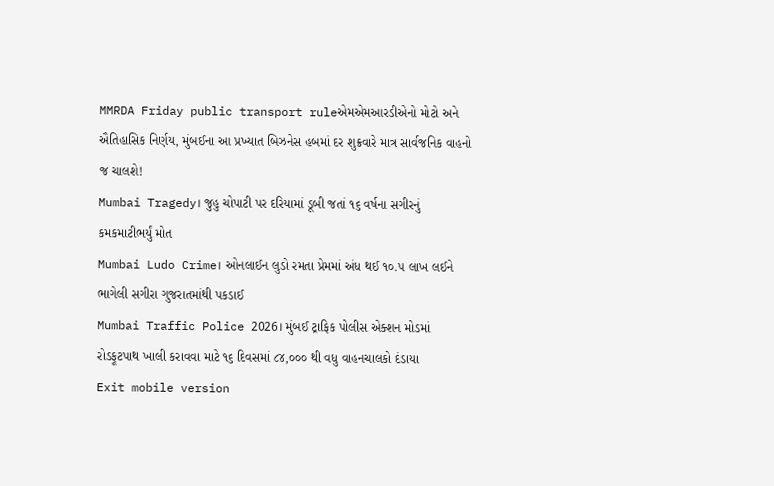MMRDA Friday public transport ruleએમએમઆરડીએનો મોટો અને ઐતિહાસિક નિર્ણય, મુંબઈના આ પ્રખ્યાત બિઝનેસ હબમાં દર શુક્રવારે માત્ર સાર્વજનિક વાહનો જ ચાલશે!
Mumbai Tragedy। જુહુ ચોપાટી પર દરિયામાં ડૂબી જતાં ૧૬ વર્ષના સગીરનું કમકમાટીભર્યું મોત
Mumbai Ludo Crime। ઓનલાઈન લુડો રમતા પ્રેમમાં અંધ થઈ ૧૦.૫ લાખ લઈને ભાગેલી સગીરા ગુજરાતમાંથી પકડાઈ
Mumbai Traffic Police 2026। મુંબઈ ટ્રાફિક પોલીસ એક્શન મોડમાં રોડફૂટપાથ ખાલી કરાવવા માટે ૧૬ દિવસમાં ૮૪,૦૦૦ થી વધુ વાહનચાલકો દંડાયા
Exit mobile version